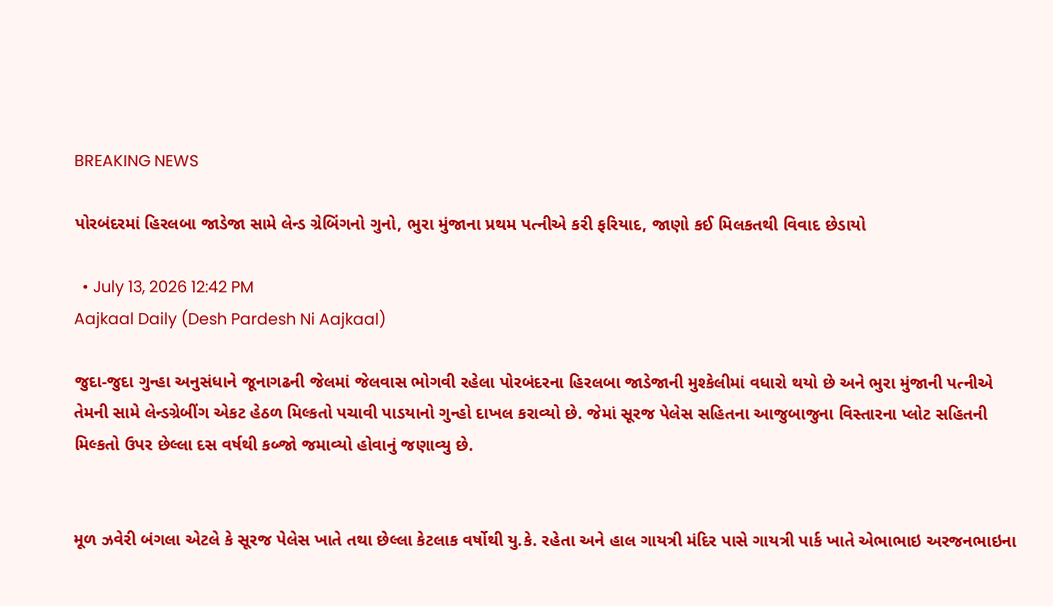BREAKING NEWS

પોરબંદરમાં હિરલબા જાડેજા સામે લેન્ડ ગ્રેબિંગનો ગુનો, ભુરા મુંજાના પ્રથમ પત્નીએ કરી ફરિયાદ, જાણો કઈ મિલકતથી વિવાદ છેડાયો

  • July 13, 2026 12:42 PM
Aajkaal Daily (Desh Pardesh Ni Aajkaal)

જુદા-જુદા ગુન્હા અનુસંધાને જૂનાગઢની જેલમાં જેલવાસ ભોગવી રહેલા પોરબંદરના હિરલબા જાડેજાની મુશ્કેલીમાં વધારો થયો છે અને ભુરા મુંજાની પત્નીએ તેમની સામે લેન્ડગ્રેબીંગ એકટ હેઠળ મિલ્કતો પચાવી પાડયાનો ગુન્હો દાખલ કરાવ્યો છે. જેમાં સૂરજ પેલેસ સહિતના આજુબાજુના વિસ્તારના પ્લોટ સહિતની મિલ્કતો ઉપર છેલ્લા દસ વર્ષથી કબ્જો જમાવ્યો હોવાનું જણાવ્યુ છે.


મૂળ ઝવેરી બંગલા એટલે કે સૂરજ પેલેસ ખાતે તથા છેલ્લા કેટલાક વર્ષોથી યુ.કે. રહેતા અને હાલ ગાયત્રી મંદિર પાસે ગાયત્રી પાર્ક ખાતે એભાભાઇ અરજનભાઇના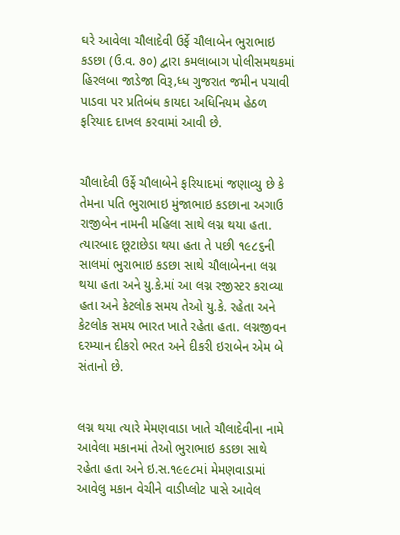ઘરે આવેલા ચૌલાદેવી ઉર્ફે ચૌલાબેન ભુરાભાઇ કડછા (ઉ.વ. ૭૦) દ્વારા કમલાબાગ પોલીસમથકમાં હિરલબા જાડેજા વિરૂ‚ધ્ધ ગુજરાત જમીન પચાવી પાડવા પર પ્રતિબંધ કાયદા અધિનિયમ હેઠળ ફરિયાદ દાખલ કરવામાં આવી છે.


ચૌલાદેવી ઉર્ફે ચૌલાબેને ફરિયાદમાં જણાવ્યુ છે કે તેમના પતિ ભુરાભાઇ મુંજાભાઇ કડછાના અગાઉ રાજીબેન નામની મહિલા સાથે લગ્ન થયા હતા. ત્યારબાદ છૂટાછેડા થયા હતા તે પછી ૧૯૮૬ની સાલમાં ભુરાભાઇ કડછા સાથે ચૌલાબેનના લગ્ન થયા હતા અને યુ.કે.માં આ લગ્ન રજીસ્ટર કરાવ્યા હતા અને કેટલોક સમય તેઓ યુ.કે. રહેતા અને કેટલોક સમય ભારત ખાતે રહેતા હતા. લગ્નજીવન દરમ્યાન દીકરો ભરત અને દીકરી ઇરાબેન એમ બે સંતાનો છે.


લગ્ન થયા ત્યારે મેમણવાડા ખાતે ચૌલાદેવીના નામે આવેલા મકાનમાં તેઓ ભુરાભાઇ કડછા સાથે રહેતા હતા અને ઇ.સ.૧૯૯૮માં મેમણવાડામાં આવેલુ મકાન વેચીને વાડીપ્લોટ પાસે આવેલ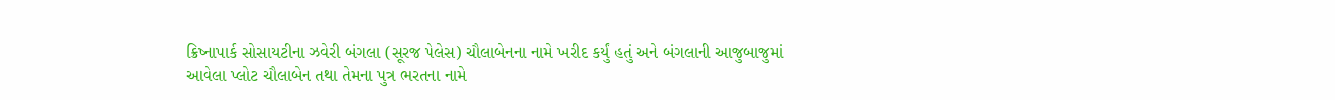ક્રિષ્નાપાર્ક સોસાયટીના ઝવેરી બંગલા (સૂરજ પેલેસ) ચૌલાબેનના નામે ખરીદ કર્યું હતું અને બંગલાની આજુબાજુમાં આવેલા પ્લોટ ચૌલાબેન તથા તેમના પુત્ર ભરતના નામે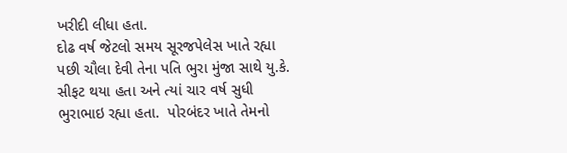ખરીદી લીધા હતા.
દોઢ વર્ષ જેટલો સમય સૂરજપેલેસ ખાતે રહ્યા પછી ચૌલા દેવી તેના પતિ ભુરા મુંજા સાથે યુ.કે. સીફટ થયા હતા અને ત્યાં ચાર વર્ષ સુધી ભુરાભાઇ રહ્યા હતા.  પોરબંદર ખાતે તેમનો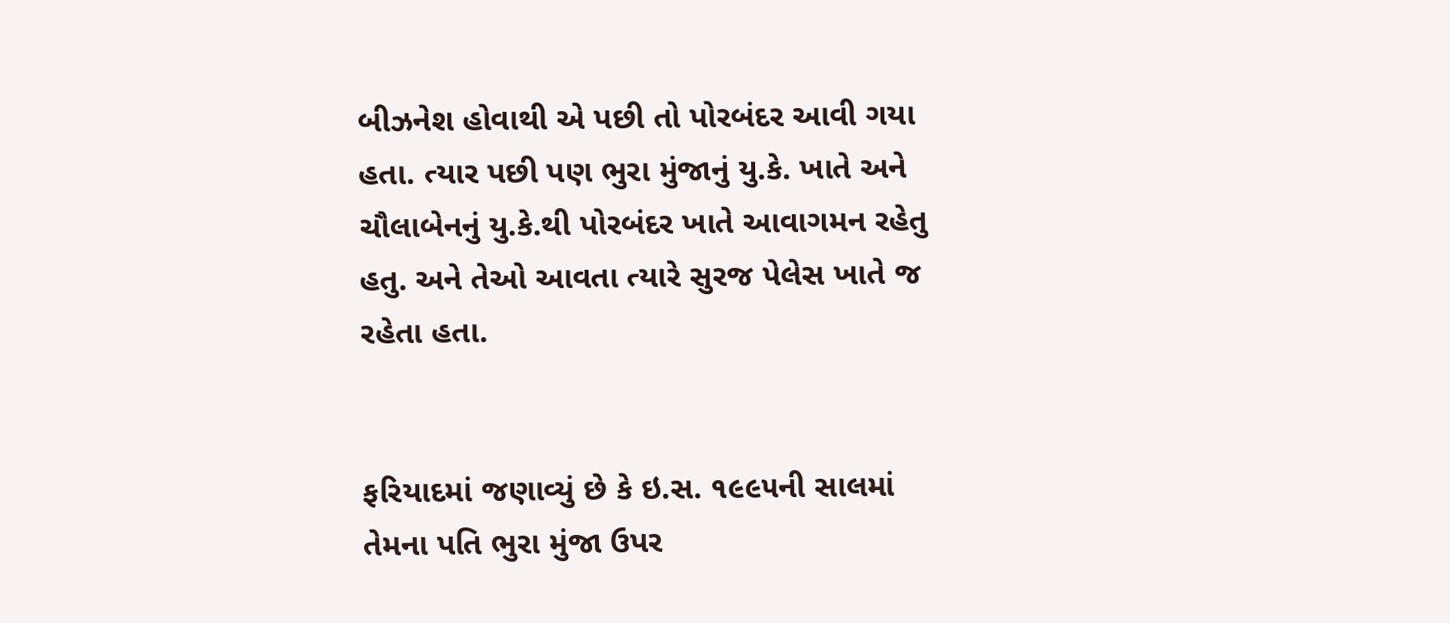બીઝનેશ હોવાથી એ પછી તો પોરબંદર આવી ગયા હતા. ત્યાર પછી પણ ભુરા મુંજાનું યુ.કે. ખાતે અને ચૌલાબેનનું યુ.કે.થી પોરબંદર ખાતે આવાગમન રહેતુ હતુ. અને તેઓ આવતા ત્યારે સુરજ પેલેસ ખાતે જ રહેતા હતા.


ફરિયાદમાં જણાવ્યું છે કે ઇ.સ. ૧૯૯૫ની સાલમાં તેમના પતિ ભુરા મુંજા ઉપર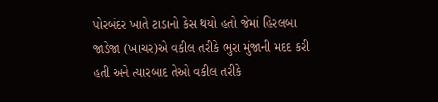પોરબંદર ખાતે ટાડાનો કેસ થયો હતો જેમાં હિરલબા જાડેજા (ખાચર)એ વકીલ તરીકે ભુરા મુંજાની મદદ કરી હતી અને ત્યારબાદ તેઓ વકીલ તરીકે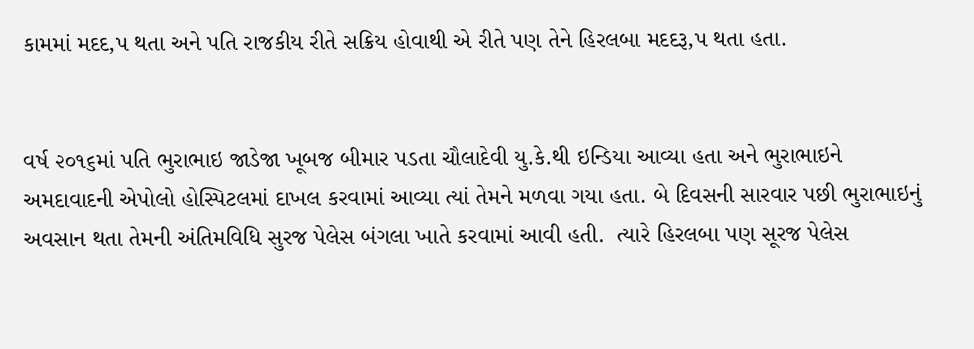કામમાં મદદ‚પ થતા અને પતિ રાજકીય રીતે સક્રિય હોવાથી એ રીતે પણ તેને હિરલબા મદદરૂ‚પ થતા હતા.


વર્ષ ૨૦૧૬માં પતિ ભુરાભાઇ જાડેજા ખૂબજ બીમાર પડતા ચૌલાદેવી યુ.કે.થી ઇન્ડિયા આવ્યા હતા અને ભુરાભાઇને અમદાવાદની એપોલો હોસ્પિટલમાં દાખલ કરવામાં આવ્યા ત્યાં તેમને મળવા ગયા હતા. બે દિવસની સારવાર પછી ભુરાભાઇનું અવસાન થતા તેમની અંતિમવિધિ સુરજ પેલેસ બંગલા ખાતે કરવામાં આવી હતી.  ત્યારે હિરલબા પણ સૂરજ પેલેસ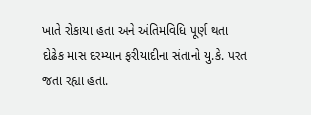ખાતે રોકાયા હતા અને અંતિમવિધિ પૂર્ણ થતા દોઢેક માસ દરમ્યાન ફરીયાદીના સંતાનો યુ.કે. પરત જતા રહ્યા હતા.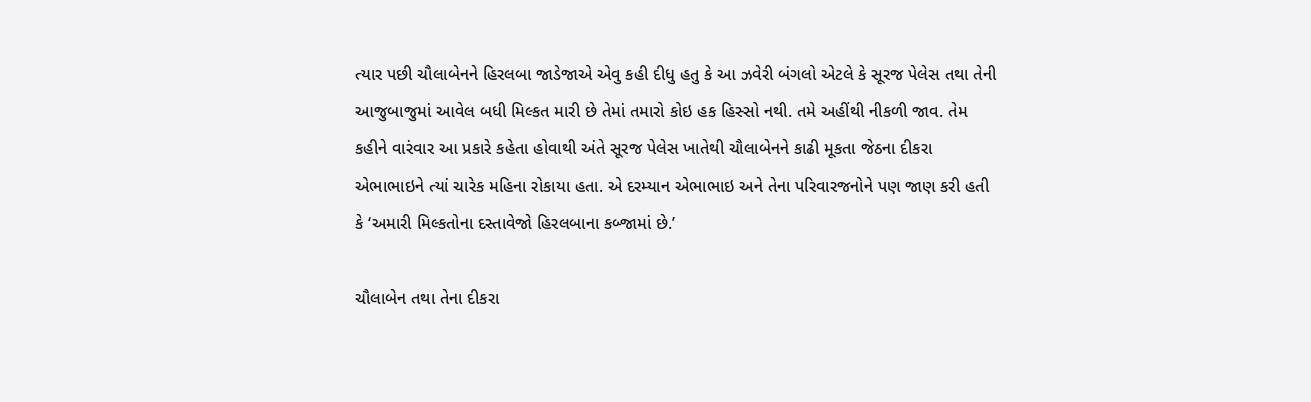ત્યાર પછી ચૌલાબેનને હિરલબા જાડેજાએ એવુ કહી દીધુ હતુ કે આ ઝવેરી બંગલો એટલે કે સૂરજ પેલેસ તથા તેની આજુબાજુમાં આવેલ બધી મિલ્કત મારી છે તેમાં તમારો કોઇ હક હિસ્સો નથી. તમે અહીંથી નીકળી જાવ. તેમ કહીને વારંવાર આ પ્રકારે કહેતા હોવાથી અંતે સૂરજ પેલેસ ખાતેથી ચૌલાબેનને કાઢી મૂકતા જેઠના દીકરા એભાભાઇને ત્યાં ચારેક મહિના રોકાયા હતા. એ દરમ્યાન એભાભાઇ અને તેના પરિવારજનોને પણ જાણ કરી હતી કે ‘અમારી મિલ્કતોના દસ્તાવેજો હિરલબાના કબ્જામાં છે.’

ચૌલાબેન તથા તેના દીકરા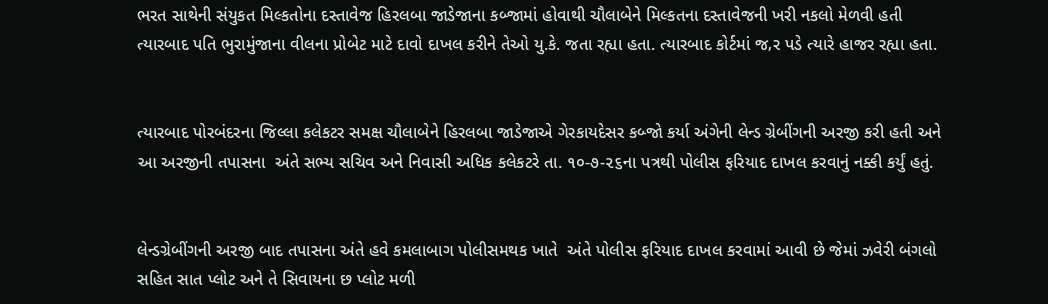ભરત સાથેની સંયુકત મિલ્કતોના દસ્તાવેજ હિરલબા જાડેજાના કબ્જામાં હોવાથી ચૌલાબેને મિલ્કતના દસ્તાવેજની ખરી નકલો મેળવી હતી ત્યારબાદ પતિ ભુરામુંજાના વીલના પ્રોબેટ માટે દાવો દાખલ કરીને તેઓ યુ.કે. જતા રહ્યા હતા. ત્યારબાદ કોર્ટમાં જ‚ર પડે ત્યારે હાજર રહ્યા હતા.


ત્યારબાદ પોરબંદરના જિલ્લા કલેકટર સમક્ષ ચૌલાબેને હિરલબા જાડેજાએ ગેરકાયદેસર કબ્જો કર્યા અંગેની લેન્ડ ગ્રેબીંગની અરજી કરી હતી અને આ અરજીની તપાસના  અંતે સભ્ય સચિવ અને નિવાસી અધિક કલેકટરે તા. ૧૦-૭-૨૬ના પત્રથી પોલીસ ફરિયાદ દાખલ કરવાનું નક્કી કર્યું હતું.


લેન્ડગ્રેબીંગની અરજી બાદ તપાસના અંતે હવે કમલાબાગ પોલીસમથક ખાતે  અંતે પોલીસ ફરિયાદ દાખલ કરવામાં આવી છે જેમાં ઝવેરી બંગલો સહિત સાત પ્લોટ અને તે સિવાયના છ પ્લોટ મળી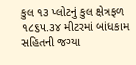કુલ ૧૩ પ્લોટનું કુલ ક્ષેત્રફળ ૧૮૬૫.૩૪ મીટરમાં બાંધકામ સહિતની જગ્યા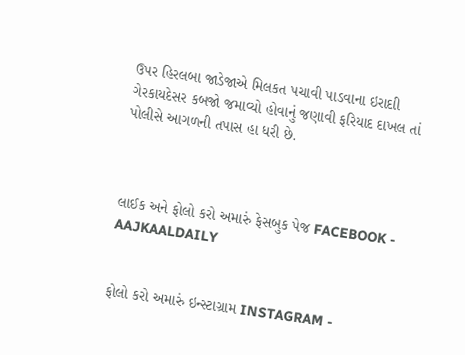ઉપર હિરલબા જાડેજાએ મિલકત પચાવી પાડવાના ઇરાદાી ગેરકાયદેસર કબજો જમાવ્યો હોવાનું જણાવી ફરિયાદ દાખલ તાં પોલીસે આગળની તપાસ હા ધરી છે.



લાઈક અને ફોલો કરો અમારું ફેસબુક પેજ FACEBOOK - AAJKAALDAILY


ફોલો કરો અમારું ઇન્સ્ટાગ્રામ INSTAGRAM -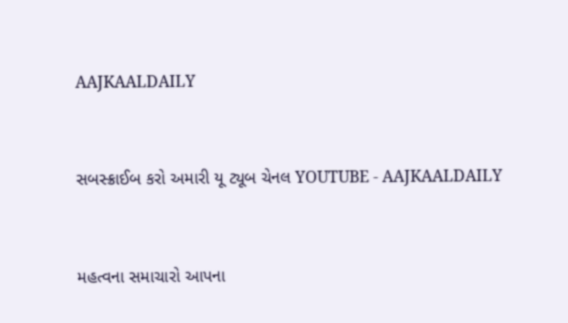AAJKAALDAILY


સબસ્ક્રાઈબ કરો અમારી યૂ ટ્યૂબ ચેનલ YOUTUBE - AAJKAALDAILY


મહત્વના સમાચારો આપના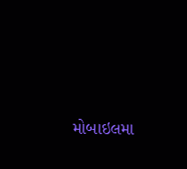મોબાઇલમા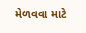મેળવવા માટે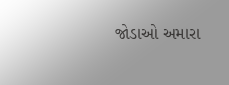જોડાઓ અમારા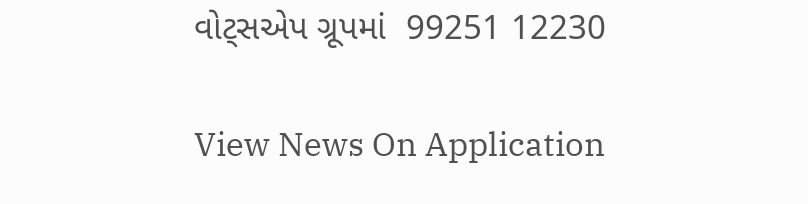વોટ્સએપ ગ્રૂપમાં  99251 12230

View News On Application